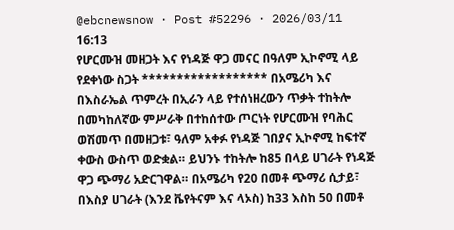@ebcnewsnow · Post #52296 · 2026/03/11 16:13
የሆርሙዝ መዘጋት እና የነዳጅ ዋጋ መናር በዓለም ኢኮኖሚ ላይ የደቀነው ስጋት ****************** በአሜሪካ እና በእስራኤል ጥምረት በኢራን ላይ የተሰነዘረውን ጥቃት ተከትሎ በመካከለኛው ምሥራቅ በተከሰተው ጦርነት የሆርሙዝ የባሕር ወሽመጥ በመዘጋቱ፣ ዓለም አቀፉ የነዳጅ ገበያና ኢኮኖሚ ከፍተኛ ቀውስ ውስጥ ወድቋል። ይህንኑ ተከትሎ ከ85 በላይ ሀገራት የነዳጅ ዋጋ ጭማሪ አድርገዋል። በአሜሪካ የ20 በመቶ ጭማሪ ሲታይ፣ በእስያ ሀገራት (እንደ ቬየትናም እና ላኦስ) ከ33 እስከ 50 በመቶ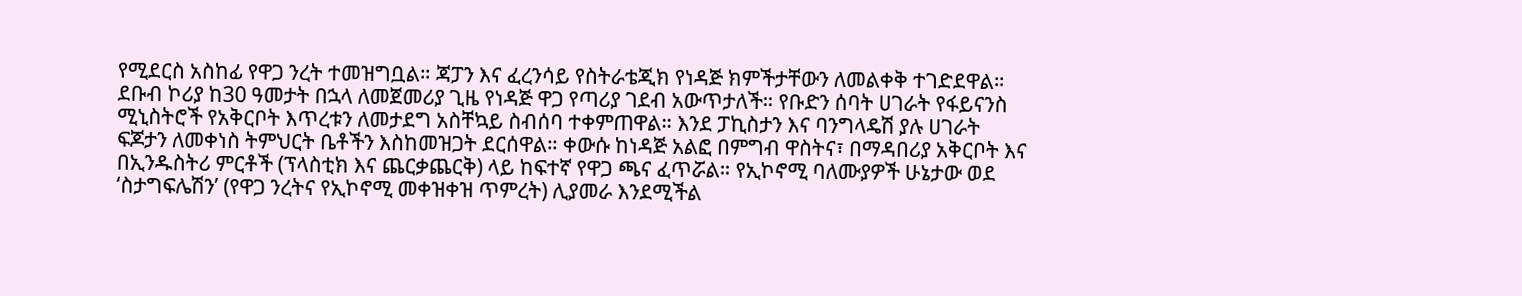የሚደርስ አስከፊ የዋጋ ንረት ተመዝግቧል። ጃፓን እና ፈረንሳይ የስትራቴጂክ የነዳጅ ክምችታቸውን ለመልቀቅ ተገድደዋል። ደቡብ ኮሪያ ከ30 ዓመታት በኋላ ለመጀመሪያ ጊዜ የነዳጅ ዋጋ የጣሪያ ገደብ አውጥታለች። የቡድን ሰባት ሀገራት የፋይናንስ ሚኒስትሮች የአቅርቦት እጥረቱን ለመታደግ አስቸኳይ ስብሰባ ተቀምጠዋል። እንደ ፓኪስታን እና ባንግላዴሽ ያሉ ሀገራት ፍጆታን ለመቀነስ ትምህርት ቤቶችን እስከመዝጋት ደርሰዋል። ቀውሱ ከነዳጅ አልፎ በምግብ ዋስትና፣ በማዳበሪያ አቅርቦት እና በኢንዱስትሪ ምርቶች (ፕላስቲክ እና ጨርቃጨርቅ) ላይ ከፍተኛ የዋጋ ጫና ፈጥሯል። የኢኮኖሚ ባለሙያዎች ሁኔታው ወደ ‘ስታግፍሌሽን’ (የዋጋ ንረትና የኢኮኖሚ መቀዝቀዝ ጥምረት) ሊያመራ እንደሚችል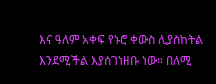እና ዓለም አቀፍ የኑሮ ቀውስ ሊያስከትል እንደሚችል እያሰገነዘቡ ነው። በለሚ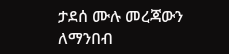ታደሰ ሙሉ መረጃውን ለማንበብ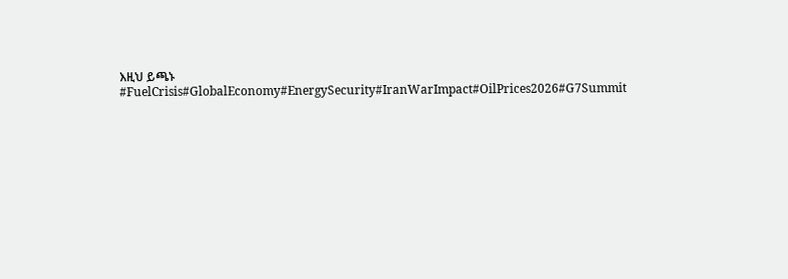እዚህ ይጫኑ #FuelCrisis#GlobalEconomy#EnergySecurity#IranWarImpact#OilPrices2026#G7Summit